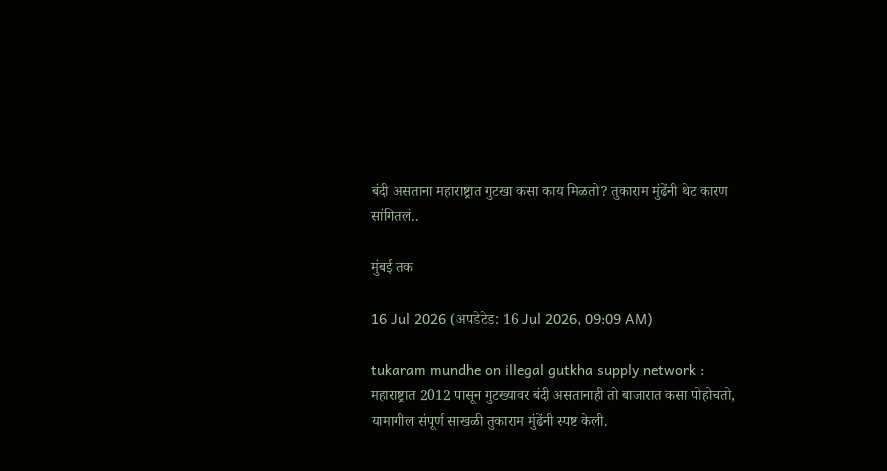बंदी असताना महाराष्ट्रात गुटखा कसा काय मिळतो? तुकाराम मुंढेंनी थेट कारण सांगितलं..

मुंबई तक

16 Jul 2026 (अपडेटेड: 16 Jul 2026, 09:09 AM)

tukaram mundhe on illegal gutkha supply network : महाराष्ट्रात 2012 पासून गुटख्यावर बंदी असतानाही तो बाजारात कसा पोहोचतो, यामागील संपूर्ण साखळी तुकाराम मुंढेंनी स्पष्ट केली.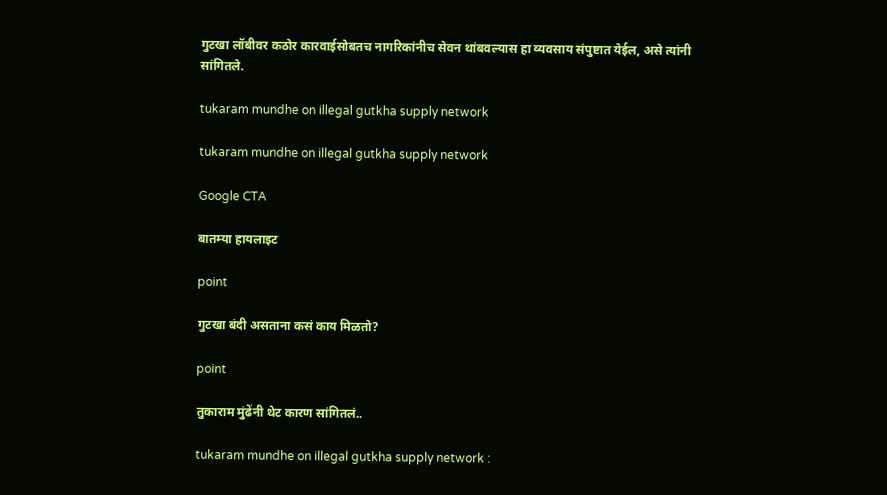गुटखा लॉबीवर कठोर कारवाईसोबतच नागरिकांनीच सेवन थांबवल्यास हा व्यवसाय संपुष्टात येईल, असे त्यांनी सांगितले.

tukaram mundhe on illegal gutkha supply network

tukaram mundhe on illegal gutkha supply network

Google CTA

बातम्या हायलाइट

point

गुटखा बंदी असताना कसं काय मिळतो?

point

तुकाराम मुंढेंनी थेट कारण सांगितलं..

tukaram mundhe on illegal gutkha supply network :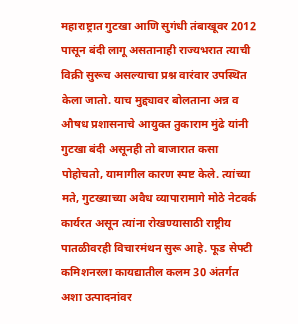महाराष्ट्रात गुटखा आणि सुगंधी तंबाखूवर 2012 पासून बंदी लागू असतानाही राज्यभरात त्याची विक्री सुरूच असल्याचा प्रश्न वारंवार उपस्थित केला जातो. याच मुद्द्यावर बोलताना अन्न व औषध प्रशासनाचे आयुक्त तुकाराम मुंढे यांनी गुटखा बंदी असूनही तो बाजारात कसा पोहोचतो, यामागील कारण स्पष्ट केले. त्यांच्या मते, गुटख्याच्या अवैध व्यापारामागे मोठे नेटवर्क कार्यरत असून त्यांना रोखण्यासाठी राष्ट्रीय पातळीवरही विचारमंथन सुरू आहे. फूड सेफ्टी कमिशनरला कायद्यातील कलम 30 अंतर्गत अशा उत्पादनांवर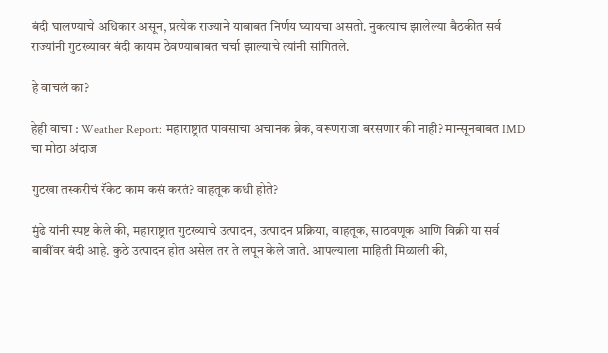बंदी घालण्याचे अधिकार असून, प्रत्येक राज्याने याबाबत निर्णय घ्यायचा असतो. नुकत्याच झालेल्या बैठकीत सर्व राज्यांनी गुटख्यावर बंदी कायम ठेवण्याबाबत चर्चा झाल्याचे त्यांनी सांगितले.

हे वाचलं का?

हेही वाचा : Weather Report: महाराष्ट्रात पावसाचा अचानक ब्रेक, वरूणराजा बरसणार की नाही? मान्सूनबाबत IMD चा मोठा अंदाज

गुटखा तस्करीचं रॅकेट काम कसं करतं? वाहतूक कधी होते?

मुंढे यांनी स्पष्ट केले की, महाराष्ट्रात गुटख्याचे उत्पादन, उत्पादन प्रक्रिया, वाहतूक, साठवणूक आणि विक्री या सर्व बाबींवर बंदी आहे. कुठे उत्पादन होत असेल तर ते लपून केले जाते. आपल्याला माहिती मिळाली की,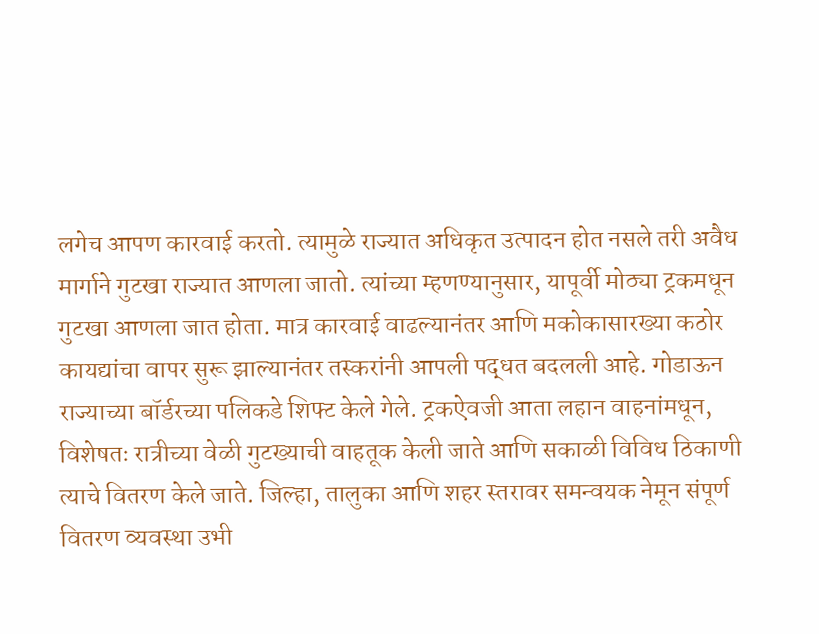लगेच आपण कारवाई करतो. त्यामुळे राज्यात अधिकृत उत्पादन होत नसले तरी अवैध मार्गाने गुटखा राज्यात आणला जातो. त्यांच्या म्हणण्यानुसार, यापूर्वी मोठ्या ट्रकमधून गुटखा आणला जात होता. मात्र कारवाई वाढल्यानंतर आणि मकोकासारख्या कठोर कायद्यांचा वापर सुरू झाल्यानंतर तस्करांनी आपली पद्धत बदलली आहे. गोडाऊन राज्याच्या बॉर्डरच्या पलिकडे शिफ्ट केले गेले. ट्रकऐवजी आता लहान वाहनांमधून, विशेषतः रात्रीच्या वेळी गुटख्याची वाहतूक केली जाते आणि सकाळी विविध ठिकाणी त्याचे वितरण केले जाते. जिल्हा, तालुका आणि शहर स्तरावर समन्वयक नेमून संपूर्ण वितरण व्यवस्था उभी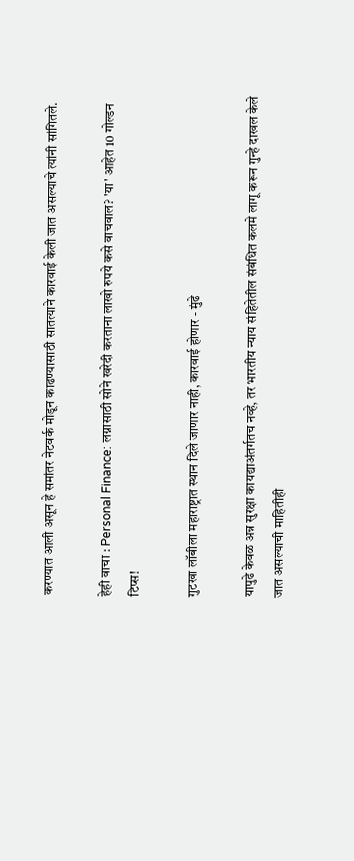करण्यात आली असून हे समांतर नेटवर्क मोडून काढण्यासाठी सातत्याने कारवाई केली जात असल्याचे त्यांनी सांगितले.

हेही वाचा : Personal Finance: लग्नासाठी सोने खरेदी करताना लाखो रुपये कसे वाचवाल? 'या' आहेत 10 गोल्डन टिप्स!

गुटखा लॉबीला महाराष्ट्रात स्थान दिले जाणार नाही, कारवाई होणार - मुंढे

यापुढे केवळ अन्न सुरक्षा कायद्याअंतर्गतच नव्हे, तर भारतीय न्याय संहितेतील संबंधित कलमे लागू करून गुन्हे दाखल केले जात असल्याची माहितीही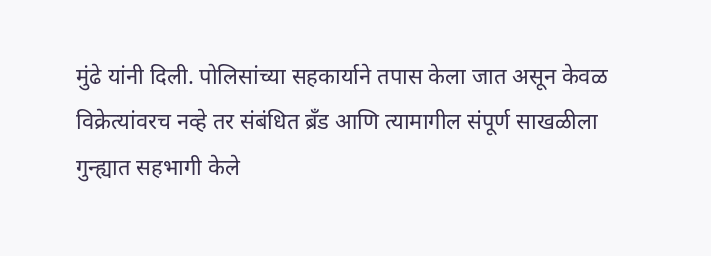मुंढे यांनी दिली. पोलिसांच्या सहकार्याने तपास केला जात असून केवळ विक्रेत्यांवरच नव्हे तर संबंधित ब्रँड आणि त्यामागील संपूर्ण साखळीला गुन्ह्यात सहभागी केले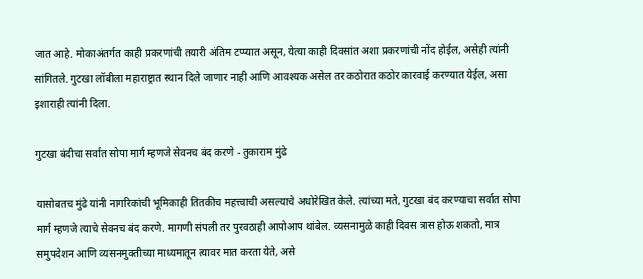जात आहे. मोकाअंतर्गत काही प्रकरणांची तयारी अंतिम टप्प्यात असून, येत्या काही दिवसांत अशा प्रकरणांची नोंद होईल, असेही त्यांनी सांगितले. गुटखा लॉबीला महाराष्ट्रात स्थान दिले जाणार नाही आणि आवश्यक असेल तर कठोरात कठोर कारवाई करण्यात येईल, असा इशाराही त्यांनी दिला.

गुटखा बंदीचा सर्वात सोपा मार्ग म्हणजे सेवनच बंद करणे - तुकाराम मुंढे

यासोबतच मुंढे यांनी नागरिकांची भूमिकाही तितकीच महत्त्वाची असल्याचे अधोरेखित केले. त्यांच्या मते, गुटखा बंद करण्याचा सर्वात सोपा मार्ग म्हणजे त्याचे सेवनच बंद करणे. मागणी संपली तर पुरवठाही आपोआप थांबेल. व्यसनामुळे काही दिवस त्रास होऊ शकतो, मात्र समुपदेशन आणि व्यसनमुक्तीच्या माध्यमातून त्यावर मात करता येते, असे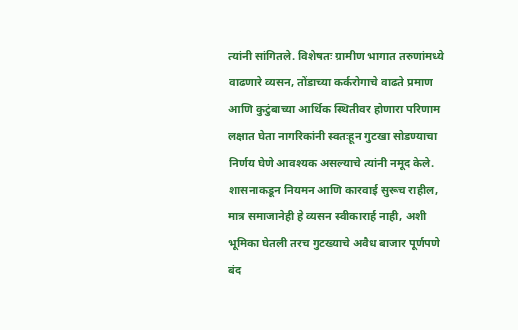त्यांनी सांगितले. विशेषतः ग्रामीण भागात तरुणांमध्ये वाढणारे व्यसन, तोंडाच्या कर्करोगाचे वाढते प्रमाण आणि कुटुंबाच्या आर्थिक स्थितीवर होणारा परिणाम लक्षात घेता नागरिकांनी स्वतःहून गुटखा सोडण्याचा निर्णय घेणे आवश्यक असल्याचे त्यांनी नमूद केले. शासनाकडून नियमन आणि कारवाई सुरूच राहील, मात्र समाजानेही हे व्यसन स्वीकारार्ह नाही, अशी भूमिका घेतली तरच गुटख्याचे अवैध बाजार पूर्णपणे बंद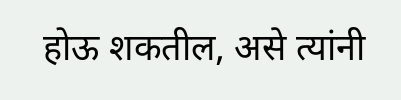होऊ शकतील, असे त्यांनी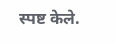स्पष्ट केले.